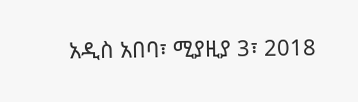አዲስ አበባ፣ ሚያዚያ 3፣ 2018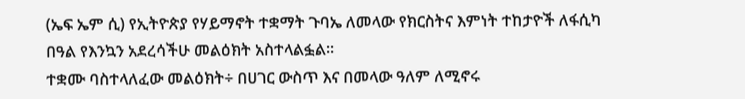(ኤፍ ኤም ሲ) የኢትዮጵያ የሃይማኖት ተቋማት ጉባኤ ለመላው የክርስትና እምነት ተከታዮች ለፋሲካ በዓል የእንኳን አደረሳችሁ መልዕክት አስተላልፏል፡፡
ተቋሙ ባስተላለፈው መልዕክት÷ በሀገር ውስጥ እና በመላው ዓለም ለሚኖሩ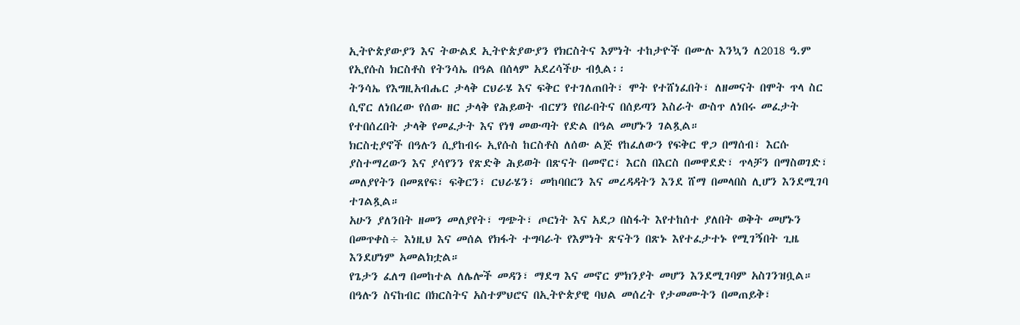ኢትዮጵያውያን እና ትውልደ ኢትዮጵያውያን የክርስትና እምነት ተከታዮች በሙሉ እንኳን ለ2018 ዓ.ም የኢየሱስ ክርስቶስ የትንሳኤ በዓል በሰላም አደረሳችሁ ብሏል፡፡
ትንሳኤ የእግዚአብሔር ታላቅ ርህራሄ እና ፍቅር የተገለጠበት፣ ሞት የተሸነፈበት፣ ለዘመናት በሞት ጥላ ስር ሲኖር ለነበረው የሰው ዘር ታላቅ የሕይወት ብርሃን የበራበትና በሰይጣን እስራት ውስጥ ለነበሩ መፈታት የተበሰረበት ታላቅ የመፈታት እና የነፃ መውጣት የድል በዓል መሆኑን ገልጿል።
ክርስቲያኖች በዓሉን ሲያከብሩ ኢየሱስ ከርስቶስ ለሰው ልጅ የከፈለውን የፍቅር ዋጋ በማሰብ፣ እርሱ ያስተማረውን እና ያሳየንን የጽድቅ ሕይወት በጽናት በመኖር፣ እርስ በእርስ በመዋደድ፣ ጥላቻን በማስወገድ፣ መለያየትን በመጸየፍ፣ ፍቅርን፣ ርህራሄን፣ መከባበርን እና መረዳዳትን እንደ ሸማ በመላበስ ሊሆን እንደሚገባ ተገልጿል።
አሁን ያለንበት ዘመን መለያየት፣ ግጭት፣ ጦርነት እና አደጋ በስፋት እየተከሰተ ያለበት ወቅት መሆኑን በመጥቀስ÷ እነዚህ እና መሰል የክፋት ተግባራት የእምነት ጽናትን በጽኑ እየተፈታተኑ የሚገኝበት ጊዜ እንደሆነም አመልክቷል።
የጌታን ፈለግ በመከተል ለሌሎች መዳን፣ ማደግ እና መኖር ምክንያት መሆን እንደሚገባም አስገንዝቧል።
በዓሉን ስናከብር በክርስትና አስተምህሮና በኢትዮጵያዊ ባህል መሰረት የታመሙትን በመጠይቅ፣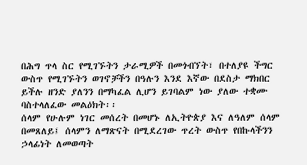በሕግ ጥላ ስር የሚገኙትን ታራሚዎች በመጎብኘት፣ በተለያዩ ችግር ውስጥ የሚገኙትን ወገኖቻችን በዓሉን እንደ እኛው በደስታ ማክበር ይችሉ ዘንድ ያለንን በማካፈል ሊሆን ይገባልም ነው ያለው ተቋሙ ባስተላለፈው መልዕክት፡፡
ሰላም የሁሉም ነገር መሰረት በመሆኑ ለኢትዮጵያ እና ለዓለም ሰላም በመጸለይ፤ ሰላምን ለማጽናት በሚደረገው ጥረት ውስጥ የበኩላችንን ኃላፊነት ለመወጣት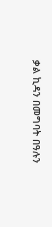ቃል ኪዳን በመግባት በዓሉን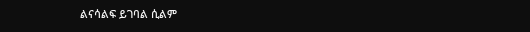ልናሳልፍ ይገባል ሲልም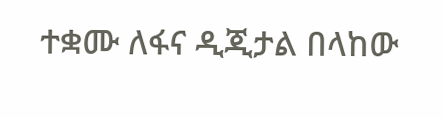ተቋሙ ለፋና ዲጂታል በላከው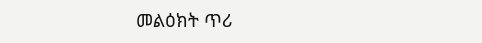መልዕክት ጥሪ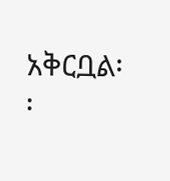አቅርቧል፡፡